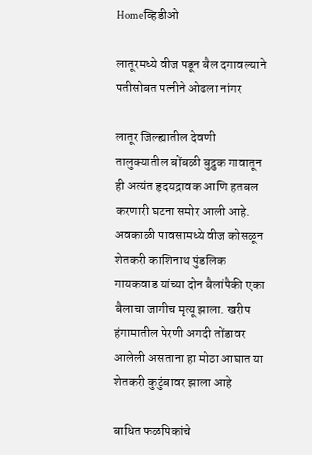Homeव्हिडीओ

लातूरमध्ये वीज पडून बैल दगावल्याने पतीसोबत पत्नीने ओढला नांगर

लातूर जिल्ह्यातील देवणी तालुक्यातील बोंबळी बुद्रुक गावातून ही अत्यंत हृदयद्रावक आणि हतबल करणारी घटना समोर आली आहे. अवकाळी पावसामध्ये वीज कोसळून शेतकरी काशिनाथ पुंडलिक गायकवाड यांच्या दोन बैलांपैकी एका बैलाचा जागीच मृत्यू झाला. खरीप हंगामातील पेरणी अगदी तोंडावर आलेली असताना हा मोठा आघात या शेतकरी कुटुंबावर झाला आहे

बाधित फळपिकांचे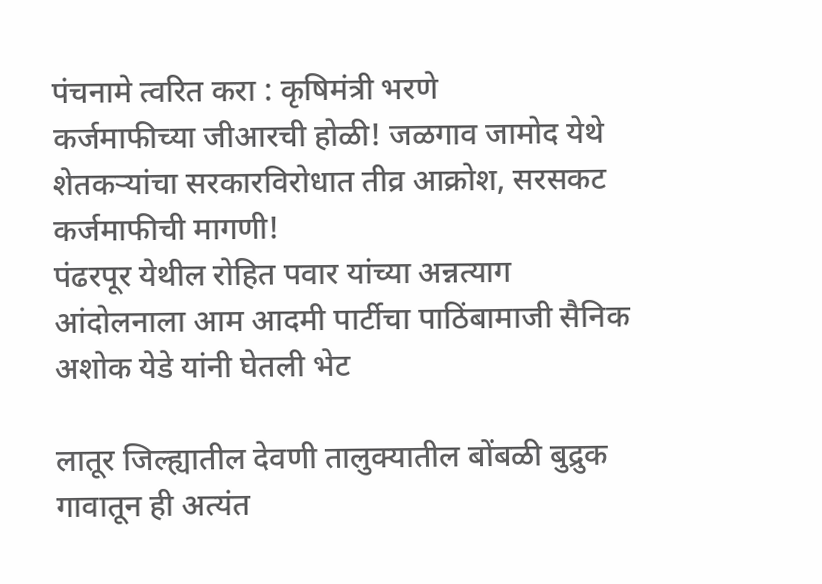पंचनामे त्वरित करा : कृषिमंत्री भरणे
कर्जमाफीच्या जीआरची होळी! जळगाव जामोद येथे शेतकऱ्यांचा सरकारविरोधात तीव्र आक्रोश, सरसकट कर्जमाफीची मागणी!
पंढरपूर येथील रोहित पवार यांच्या अन्नत्याग आंदोलनाला आम आदमी पार्टीचा पाठिंबामाजी सैनिक अशोक येडे यांनी घेतली भेट

लातूर जिल्ह्यातील देवणी तालुक्यातील बोंबळी बुद्रुक गावातून ही अत्यंत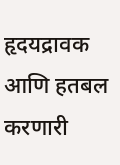हृदयद्रावक आणि हतबल करणारी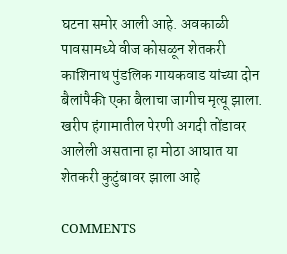घटना समोर आली आहे. अवकाळी पावसामध्ये वीज कोसळून शेतकरी काशिनाथ पुंडलिक गायकवाड यांच्या दोन बैलांपैकी एका बैलाचा जागीच मृत्यू झाला. खरीप हंगामातील पेरणी अगदी तोंडावर आलेली असताना हा मोठा आघात या शेतकरी कुटुंबावर झाला आहे

COMMENTS